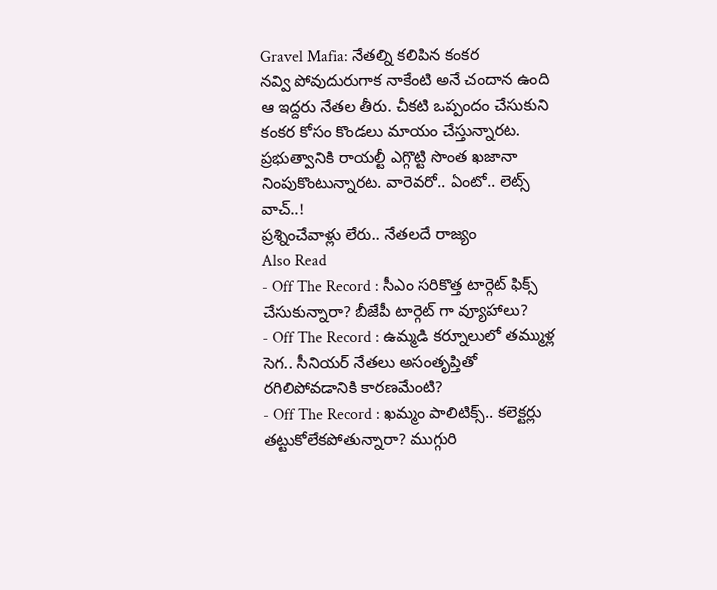Gravel Mafia: నేతల్ని కలిపిన కంకర
నవ్వి పోవుదురుగాక నాకేంటి అనే చందాన ఉంది ఆ ఇద్దరు నేతల తీరు. చీకటి ఒప్పందం చేసుకుని కంకర కోసం కొండలు మాయం చేస్తున్నారట. ప్రభుత్వానికి రాయల్టీ ఎగ్గొట్టి సొంత ఖజానా నింపుకొంటున్నారట. వారెవరో.. ఏంటో.. లెట్స్ వాచ్..!
ప్రశ్నించేవాళ్లు లేరు.. నేతలదే రాజ్యం
Also Read
- Off The Record : సీఎం సరికొత్త టార్గెట్ ఫిక్స్ చేసుకున్నారా? బీజేపీ టార్గెట్ గా వ్యూహాలు?
- Off The Record : ఉమ్మడి కర్నూలులో తమ్ముళ్ల సెగ.. సీనియర్ నేతలు అసంతృప్తితో రగిలిపోవడానికి కారణమేంటి?
- Off The Record : ఖమ్మం పాలిటిక్స్.. కలెక్టర్లు తట్టుకోలేకపోతున్నారా? ముగ్గురి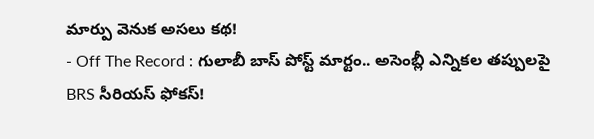మార్పు వెనుక అసలు కథ!
- Off The Record : గులాబీ బాస్ పోస్ట్ మార్టం.. అసెంబ్లీ ఎన్నికల తప్పులపై BRS సీరియస్ ఫోకస్!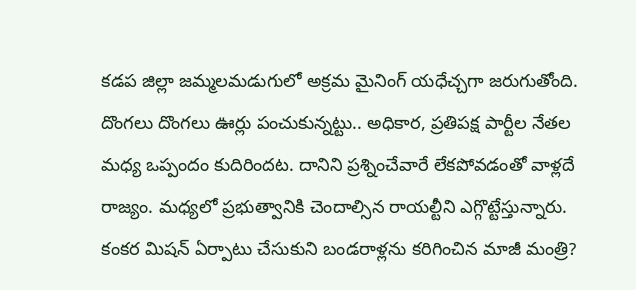కడప జిల్లా జమ్మలమడుగులో అక్రమ మైనింగ్ యధేచ్చగా జరుగుతోంది. దొంగలు దొంగలు ఊర్లు పంచుకున్నట్టు.. అధికార, ప్రతిపక్ష పార్టీల నేతల మధ్య ఒప్పందం కుదిరిందట. దానిని ప్రశ్నించేవారే లేకపోవడంతో వాళ్లదే రాజ్యం. మధ్యలో ప్రభుత్వానికి చెందాల్సిన రాయల్టీని ఎగ్గొట్టేస్తున్నారు.
కంకర మిషన్ ఏర్పాటు చేసుకుని బండరాళ్లను కరిగించిన మాజీ మంత్రి?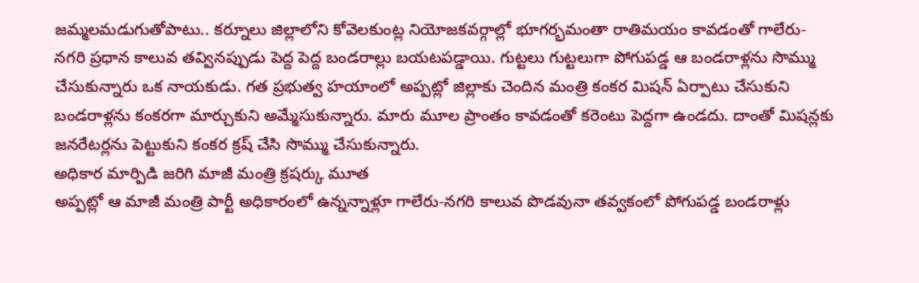జమ్మలమడుగుతోపాటు.. కర్నూలు జిల్లాలోని కోవెలకుంట్ల నియోజకవర్గాల్లో భూగర్భమంతా రాతిమయం కావడంతో గాలేరు-నగరి ప్రధాన కాలువ తవ్వినప్పుడు పెద్ద పెద్ద బండరాల్లు బయటపడ్డాయి. గుట్టలు గుట్టలుగా పోగుపడ్డ ఆ బండరాళ్లను సొమ్ము చేసుకున్నారు ఒక నాయకుడు. గత ప్రభుత్వ హయాంలో అప్పట్లో జిల్లాకు చెందిన మంత్రి కంకర మిషన్ ఏర్పాటు చేసుకుని బండరాళ్లను కంకరగా మార్చుకుని అమ్మేసుకున్నారు. మారు మూల ప్రాంతం కావడంతో కరెంటు పెద్దగా ఉండదు. దాంతో మిషన్లకు జనరేటర్లను పెట్టుకుని కంకర క్రష్ చేసి సొమ్ము చేసుకున్నారు.
అధికార మార్పిడి జరిగి మాజీ మంత్రి క్రషర్కు మూత
అప్పట్లో ఆ మాజీ మంత్రి పార్టీ అధికారంలో ఉన్నన్నాళ్లూ గాలేరు-నగరి కాలువ పొడవునా తవ్వకంలో పోగుపడ్డ బండరాళ్లు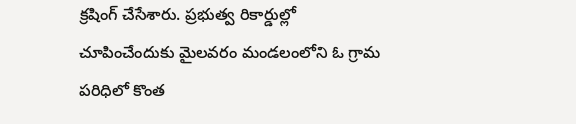క్రషింగ్ చేసేశారు. ప్రభుత్వ రికార్డుల్లో చూపించేందుకు మైలవరం మండలంలోని ఓ గ్రామ పరిధిలో కొంత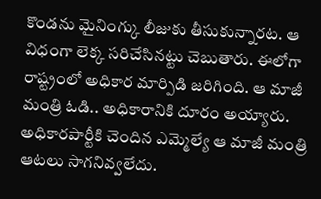కొండను మైనింగ్కు లీజుకు తీసుకున్నారట. ఆ విధంగా లెక్క సరిచేసినట్టు చెబుతారు. ఈలోగా రాష్ట్రంలో అధికార మార్పిడి జరిగింది. ఆ మాజీ మంత్రి ఓడి.. అధికారానికి దూరం అయ్యారు. అధికారపార్టీకి చెందిన ఎమ్మెల్యే ఆ మాజీ మంత్రి ఆటలు సాగనివ్వలేదు.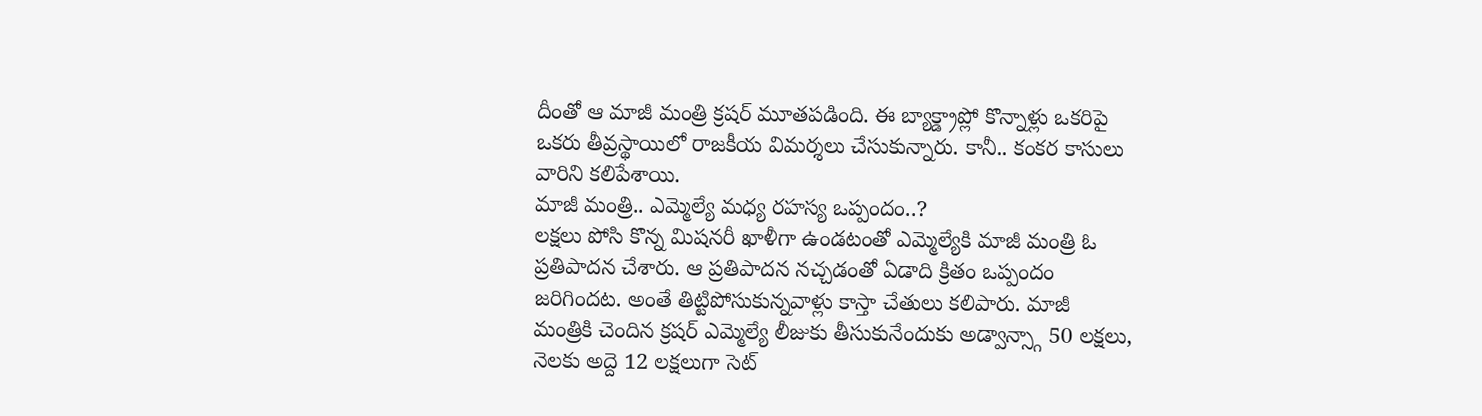దీంతో ఆ మాజీ మంత్రి క్రషర్ మూతపడింది. ఈ బ్యాక్డ్రాప్లో కొన్నాళ్లు ఒకరిపై ఒకరు తీవ్రస్థాయిలో రాజకీయ విమర్శలు చేసుకున్నారు. కానీ.. కంకర కాసులు వారిని కలిపేశాయి.
మాజీ మంత్రి.. ఎమ్మెల్యే మధ్య రహస్య ఒప్పందం..?
లక్షలు పోసి కొన్న మిషనరీ ఖాళీగా ఉండటంతో ఎమ్మెల్యేకి మాజీ మంత్రి ఓ ప్రతిపాదన చేశారు. ఆ ప్రతిపాదన నచ్చడంతో ఏడాది క్రితం ఒప్పందం జరిగిందట. అంతే తిట్టిపోసుకున్నవాళ్లు కాస్తా చేతులు కలిపారు. మాజీ మంత్రికి చెందిన క్రషర్ ఎమ్మెల్యే లీజుకు తీసుకునేందుకు అడ్వాన్స్గా 50 లక్షలు, నెలకు అద్దె 12 లక్షలుగా సెట్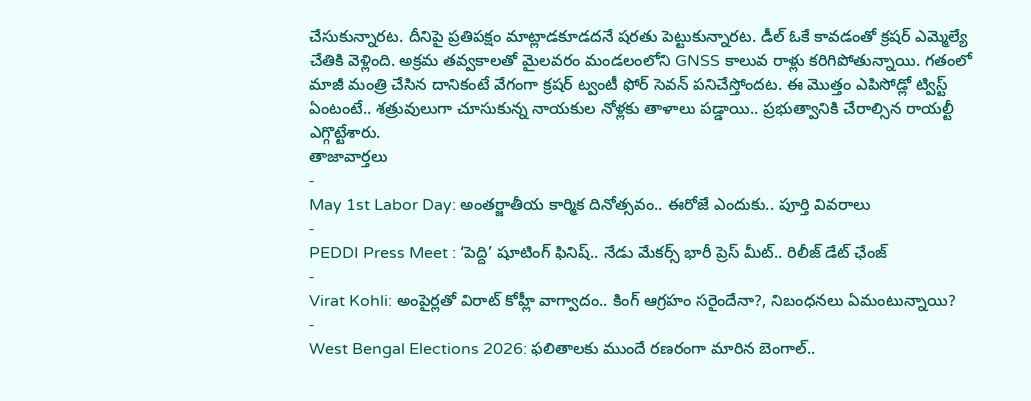చేసుకున్నారట. దీనిపై ప్రతిపక్షం మాట్లాడకూడదనే షరతు పెట్టుకున్నారట. డీల్ ఓకే కావడంతో క్రషర్ ఎమ్మెల్యే చేతికి వెళ్లింది. అక్రమ తవ్వకాలతో మైలవరం మండలంలోని GNSS కాలువ రాళ్లు కరిగిపోతున్నాయి. గతంలో మాజీ మంత్రి చేసిన దానికంటే వేగంగా క్రషర్ ట్వంటీ ఫోర్ సెవన్ పనిచేస్తోందట. ఈ మొత్తం ఎపిసోడ్లో ట్విస్ట్ ఏంటంటే.. శత్రువులుగా చూసుకున్న నాయకుల నోళ్లకు తాళాలు పడ్డాయి.. ప్రభుత్వానికి చేరాల్సిన రాయల్టీ ఎగ్గొట్టేశారు.
తాజావార్తలు
-
May 1st Labor Day: అంతర్జాతీయ కార్మిక దినోత్సవం.. ఈరోజే ఎందుకు.. పూర్తి వివరాలు
-
PEDDI Press Meet : ‘పెద్ది’ షూటింగ్ ఫినిష్.. నేడు మేకర్స్ భారీ ప్రెస్ మీట్.. రిలీజ్ డేట్ ఛేంజ్
-
Virat Kohli: అంపైర్లతో విరాట్ కోహ్లీ వాగ్వాదం.. కింగ్ ఆగ్రహం సరైందేనా?, నిబంధనలు ఏమంటున్నాయి?
-
West Bengal Elections 2026: ఫలితాలకు ముందే రణరంగా మారిన బెంగాల్..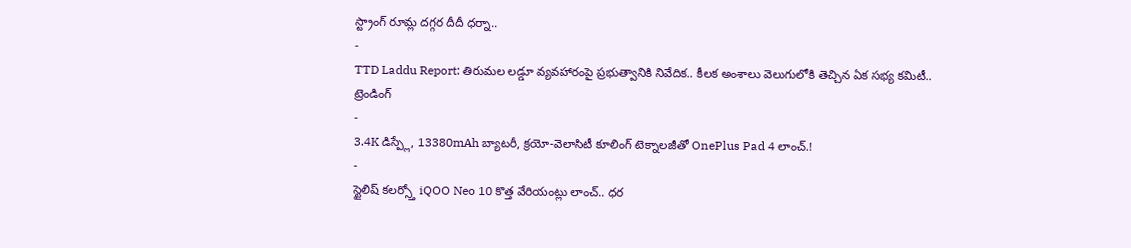స్ట్రాంగ్ రూమ్ల దగ్గర దీదీ ధర్నా..
-
TTD Laddu Report: తిరుమల లడ్డూ వ్యవహారంపై ప్రభుత్వానికి నివేదిక.. కీలక అంశాలు వెలుగులోకి తెచ్చిన ఏక సభ్య కమిటీ..
ట్రెండింగ్
-
3.4K డిస్ప్లే, 13380mAh బ్యాటరీ, క్రయో-వెలాసిటీ కూలింగ్ టెక్నాలజీతో OnePlus Pad 4 లాంచ్.!
-
స్టైలిష్ కలర్స్తో iQOO Neo 10 కొత్త వేరియంట్లు లాంచ్.. ధర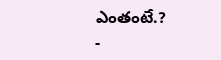ఎంతంటే.?
-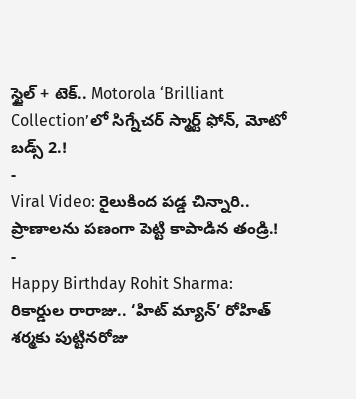స్టైల్ + టెక్.. Motorola ‘Brilliant Collection’లో సిగ్నేచర్ స్మార్ట్ ఫోన్, మోటో బడ్స్ 2.!
-
Viral Video: రైలుకింద పడ్డ చిన్నారి.. ప్రాణాలను పణంగా పెట్టి కాపాడిన తండ్రి.!
-
Happy Birthday Rohit Sharma: రికార్డుల రారాజు.. ‘హిట్ మ్యాన్’ రోహిత్ శర్మకు పుట్టినరోజు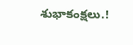శుభాకంక్షలు.!